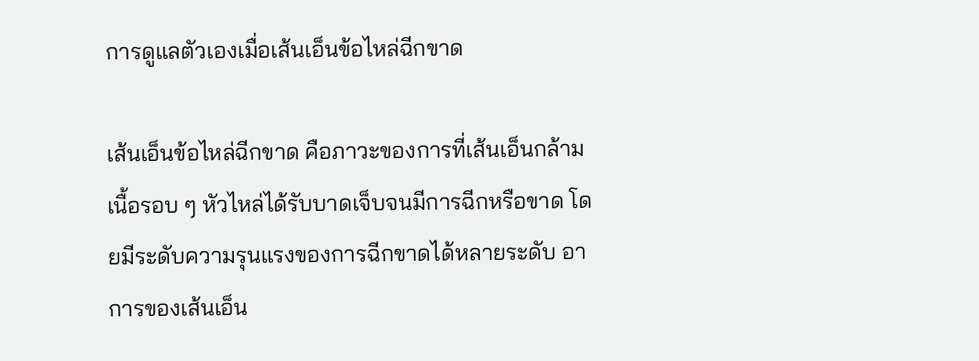การดูแลตัวเองเมื่อเส้นเอ็นข้อไหล่ฉีกขาด

เส้นเอ็นข้อไหล่ฉีกขาด คือภาวะของการที่เส้นเอ็นกล้ามเนื้อรอบ ๆ หัวไหล่ได้รับบาดเจ็บจนมีการฉีกหรือขาด โดยมีระดับความรุนแรงของการฉีกขาดได้หลายระดับ อาการของเส้นเอ็น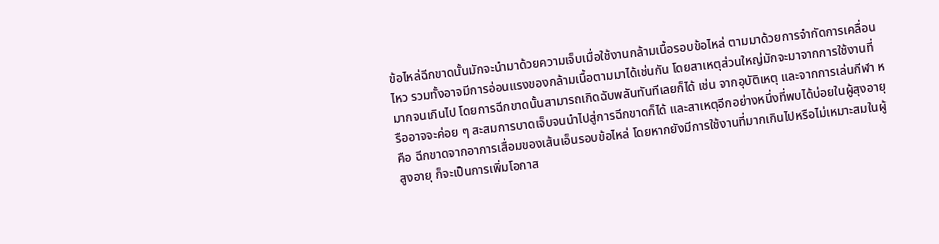ข้อไหล่ฉีกขาดนั้นมักจะนำมาด้วยความเจ็บเมื่อใช้งานกล้ามเนื้อรอบข้อไหล่ ตามมาด้วยการจำกัดการเคลื่อนไหว รวมทั้งอาจมีการอ่อนแรงของกล้ามเนื้อตามมาได้เช่นกัน โดยสาเหตุส่วนใหญ่มักจะมาจากการใช้งานที่มากจนเกินไป โดยการฉีกขาดนั้นสามารถเกิดฉับพลันทันทีเลยก็ได้ เช่น จากอุบัติเหตุ และจากการเล่นกีฬา หรืออาจจะค่อย ๆ สะสมการบาดเจ็บจนนำไปสู่การฉีกขาดก็ได้ และสาเหตุอีกอย่างหนึ่งที่พบได้บ่อยในผู้สุงอายุ คือ ฉีกขาดจากอาการเสื่อมของเส้นเอ็นรอบข้อไหล่ โดยหากยังมีการใช้งานที่มากเกินไปหรือไม่เหมาะสมในผู้สูงอายุ ก็จะเป็นการเพิ่มโอกาส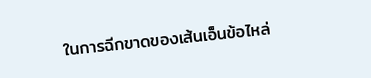ในการฉีกขาดของเส้นเอ็นข้อไหล่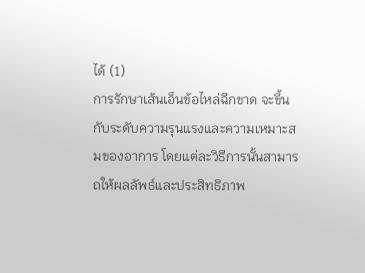ได้ (1)
การรักษาเส้นเอ็นข้อไหล่ฉีกขาด จะขึ้นกับระดับความรุนแรงและความเหมาะสมของอาการ โดยแต่ละวิธีการนั้นสามารถให้ผลลัพธ์และประสิทธิภาพ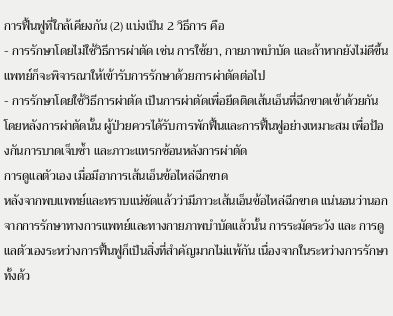การฟื้นฟูที่ใกล้เคียงกัน (2) แบ่งเป็น 2 วิธีการ คือ
- การรักษาโดยไม่ใช้วิธีการผ่าตัด เช่น การใช้ยา, กายภาพบำบัด และถ้าหากยังไม่ดีขึ้น แพทย์ก็จะพิจารณาให้เข้ารับการรักษาด้วยการผ่าตัดต่อไป
- การรักษาโดยใช้วิธีการผ่าตัด เป็นการผ่าตัดเพื่อยึดติดเส้นเอ็นที่ฉีกขาดเข้าด้วยกัน โดยหลังการผ่าตัดนั้น ผู้ป่วยควรได้รับการพักฟื้นและการฟื้นฟูอย่างเหมาะสม เพื่อป้องกันการบาดเจ็บซ้ำ และภาวะแทรกซ้อนหลังการผ่าตัด
การดูแลตัวเอง เมื่อมีอาการเส้นเอ็นข้อไหล่ฉีกขาด
หลังจากพบแพทย์และทราบแน่ชัดแล้วว่ามีภาวะเส้นเอ็นข้อไหล่ฉีกขาด แน่นอนว่านอกจากการรักษาทางการแพทย์และทางกายภาพบำบัดแล้วนั้น การระมัดระวัง และ การดูแลตัวเองระหว่างการฟื้นฟูก็เป็นสิ่งที่สำคัญมากไม่แพ้กัน เนื่องจากในระหว่างการรักษา ทั้งด้ว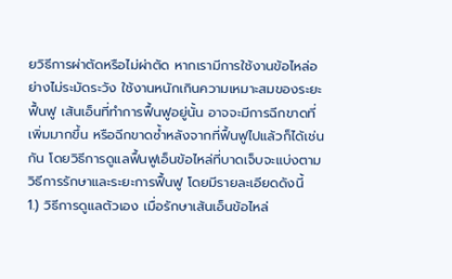ยวิธีการผ่าตัดหรือไม่ผ่าตัด หากเรามีการใช้งานข้อไหล่อย่างไม่ระมัดระวัง ใช้งานหนักเกินความเหมาะสมของระยะฟื้นฟู เส้นเอ็นที่ทำการฟื้นฟูอยู่นั้น อาจจะมีการฉีกขาดที่เพิ่มมากขึ้น หรือฉีกขาดซ้ำหลังจากที่ฟื้นฟูไปแล้วก็ได้เช่นกัน โดยวิธีการดูแลฟื้นฟูเอ็นข้อไหล่ที่บาดเจ็บจะแบ่งตามวิธีการรักษาและระยะการฟื้นฟู โดยมีรายละเอียดดังนี้
1.) วิธีการดูแลตัวเอง เมื่อรักษาเส้นเอ็นข้อไหล่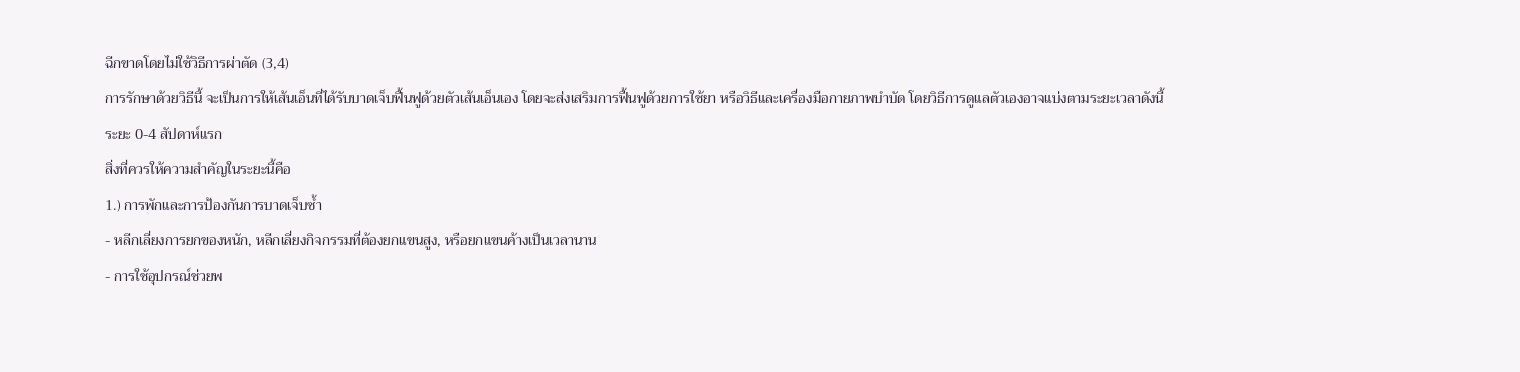ฉีกขาดโดยไม่ใช้วิธีการผ่าตัด (3,4)
การรักษาด้วยวิธีนี้ จะเป็นการให้เส้นเอ็นที่ได้รับบาดเจ็บฟื้นฟูด้วยตัวเส้นเอ็นเอง โดยจะส่งเสริมการฟื้นฟูด้วยการใช้ยา หรือวิธีและเครื่องมือกายภาพบำบัด โดยวิธีการดูแลตัวเองอาจแบ่งตามระยะเวลาดังนี้
ระยะ 0-4 สัปดาห์แรก
สิ่งที่ควรให้ความสำคัญในระยะนี้คือ
1.) การพักและการป้องกันการบาดเจ็บซ้ำ
- หลีกเลี่ยงการยกของหนัก, หลีกเลี่ยงกิจกรรมที่ต้องยกแขนสูง, หรือยกแขนค้างเป็นเวลานาน
- การใช้อุปกรณ์ช่วยพ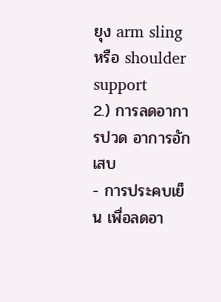ยุง arm sling หรือ shoulder support
2.) การลดอาการปวด อาการอักเสบ
- การประคบเย็น เพื่อลดอา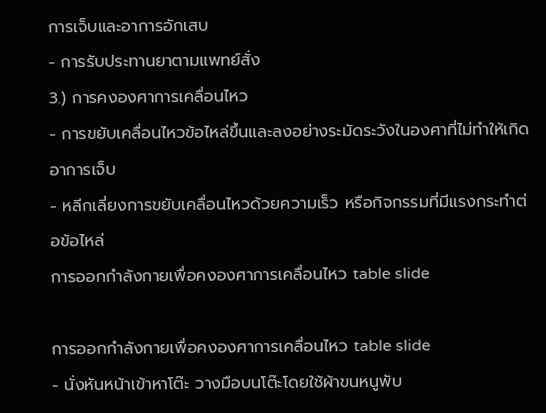การเจ็บและอาการอักเสบ
- การรับประทานยาตามแพทย์สั่ง
3.) การคงองศาการเคลื่อนไหว
- การขยับเคลื่อนไหวข้อไหล่ขึ้นและลงอย่างระมัดระวังในองศาที่ไม่ทำให้เกิดอาการเจ็บ
- หลีกเลี่ยงการขยับเคลื่อนไหวด้วยความเร็ว หรือกิจกรรมที่มีแรงกระทำต่อข้อไหล่
การออกกำลังกายเพื่อคงองศาการเคลื่อนไหว table slide

การออกกำลังกายเพื่อคงองศาการเคลื่อนไหว table slide
- นั่งหันหน้าเข้าหาโต๊ะ วางมือบนโต๊ะโดยใช้ผ้าขนหนูพับ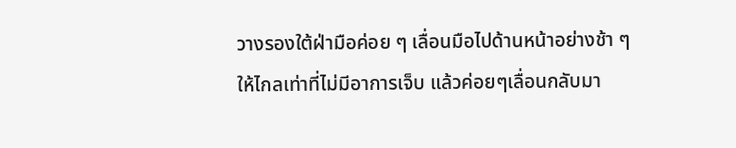วางรองใต้ฝ่ามือค่อย ๆ เลื่อนมือไปด้านหน้าอย่างช้า ๆ ให้ไกลเท่าที่ไม่มีอาการเจ็บ แล้วค่อยๆเลื่อนกลับมา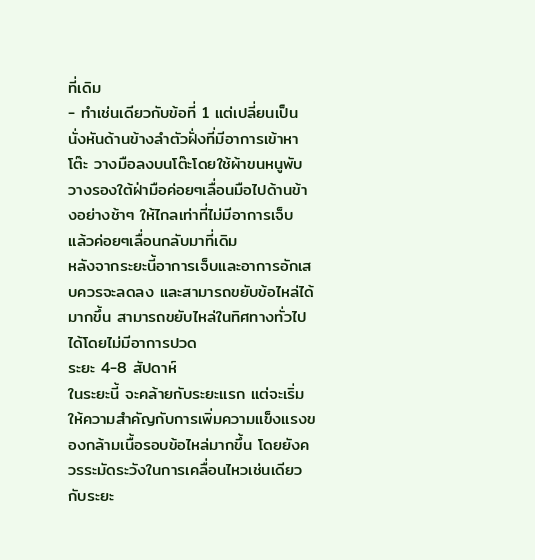ที่เดิม
- ทำเช่นเดียวกับข้อที่ 1 แต่เปลี่ยนเป็นนั่งหันด้านข้างลำตัวฝั่งที่มีอาการเข้าหาโต๊ะ วางมือลงบนโต๊ะโดยใช้ผ้าขนหนูพับวางรองใต้ฝ่ามือค่อยๆเลื่อนมือไปด้านข้างอย่างช้าๆ ให้ไกลเท่าที่ไม่มีอาการเจ็บ แล้วค่อยๆเลื่อนกลับมาที่เดิม
หลังจากระยะนี้อาการเจ็บและอาการอักเสบควรจะลดลง และสามารถขยับข้อไหล่ได้มากขึ้น สามารถขยับไหล่ในทิศทางทั่วไปได้โดยไม่มีอาการปวด
ระยะ 4-8 สัปดาห์
ในระยะนี้ จะคล้ายกับระยะแรก แต่จะเริ่มให้ความสำคัญกับการเพิ่มความแข็งแรงของกล้ามเนื้อรอบข้อไหล่มากขึ้น โดยยังควรระมัดระวังในการเคลื่อนไหวเช่นเดียวกับระยะ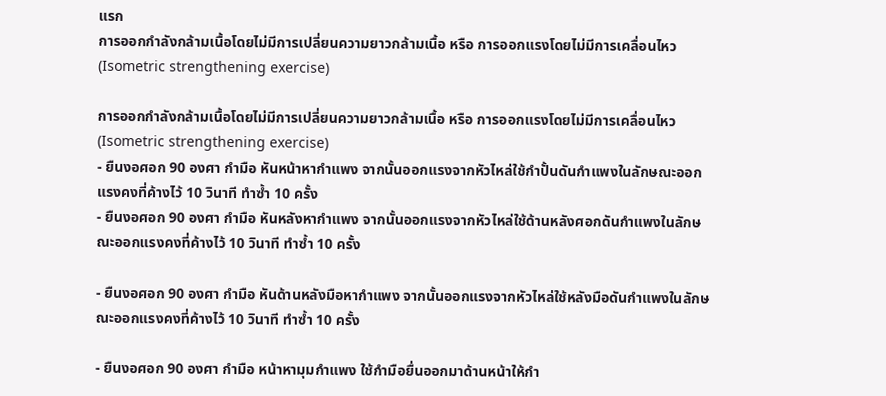แรก
การออกกำลังกล้ามเนื้อโดยไม่มีการเปลี่ยนความยาวกล้ามเนื้อ หรือ การออกแรงโดยไม่มีการเคลื่อนไหว (Isometric strengthening exercise)

การออกกำลังกล้ามเนื้อโดยไม่มีการเปลี่ยนความยาวกล้ามเนื้อ หรือ การออกแรงโดยไม่มีการเคลื่อนไหว (Isometric strengthening exercise)
- ยืนงอศอก 90 องศา กำมือ หันหน้าหากำแพง จากนั้นออกแรงจากหัวไหล่ใช้กำปั้นดันกำแพงในลักษณะออกแรงคงที่ค้างไว้ 10 วินาที ทำซ้ำ 10 ครั้ง
- ยืนงอศอก 90 องศา กำมือ หันหลังหากำแพง จากนั้นออกแรงจากหัวไหล่ใช้ด้านหลังศอกดันกำแพงในลักษณะออกแรงคงที่ค้างไว้ 10 วินาที ทำซ้ำ 10 ครั้ง

- ยืนงอศอก 90 องศา กำมือ หันด้านหลังมือหากำแพง จากนั้นออกแรงจากหัวไหล่ใช้หลังมือดันกำแพงในลักษณะออกแรงคงที่ค้างไว้ 10 วินาที ทำซ้ำ 10 ครั้ง

- ยืนงอศอก 90 องศา กำมือ หน้าหามุมกำแพง ใช้กำมือยื่นออกมาด้านหน้าให้กำ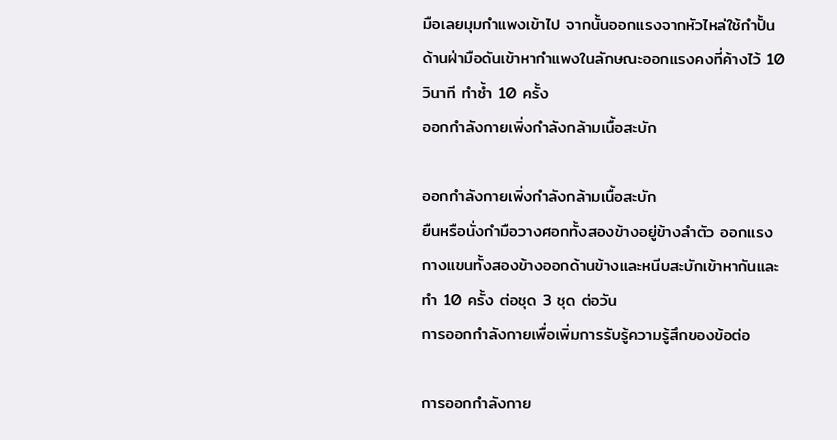มือเลยมุมกำแพงเข้าไป จากนั้นออกแรงจากหัวไหล่ใช้กำปั้นด้านฝ่ามือดันเข้าหากำแพงในลักษณะออกแรงคงที่ค้างไว้ 10 วินาที ทำซ้ำ 10 ครั้ง
ออกกำลังกายเพิ่งกำลังกล้ามเนื้อสะบัก

ออกกำลังกายเพิ่งกำลังกล้ามเนื้อสะบัก
ยืนหรือนั่งกำมือวางศอกทั้งสองข้างอยู่ข้างลำตัว ออกแรงกางแขนทั้งสองข้างออกด้านข้างและหนีบสะบักเข้าหากันและ ทำ 10 ครั้ง ต่อชุด 3 ชุด ต่อวัน
การออกกำลังกายเพื่อเพิ่มการรับรู้ความรู้สึกของข้อต่อ

การออกกำลังกาย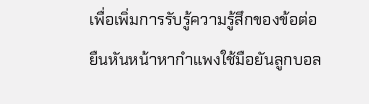เพื่อเพิ่มการรับรู้ความรู้สึกของข้อต่อ
ยืนหันหน้าหากำแพงใช้มือยันลูกบอล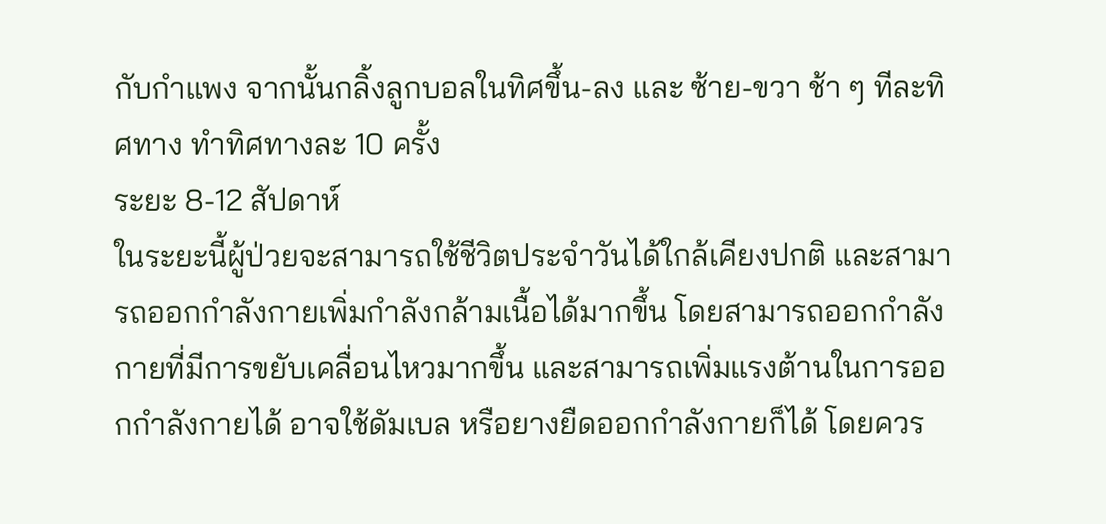กับกำแพง จากนั้นกลิ้งลูกบอลในทิศขึ้น-ลง และ ซ้าย-ขวา ช้า ๆ ทีละทิศทาง ทำทิศทางละ 10 ครั้ง
ระยะ 8-12 สัปดาห์
ในระยะนี้ผู้ป่วยจะสามารถใช้ชีวิตประจำวันได้ใกล้เคียงปกติ และสามารถออกกำลังกายเพิ่มกำลังกล้ามเนื้อได้มากขึ้น โดยสามารถออกกำลังกายที่มีการขยับเคลื่อนไหวมากขึ้น และสามารถเพิ่มแรงต้านในการออกกำลังกายได้ อาจใช้ดัมเบล หรือยางยืดออกกำลังกายก็ได้ โดยควร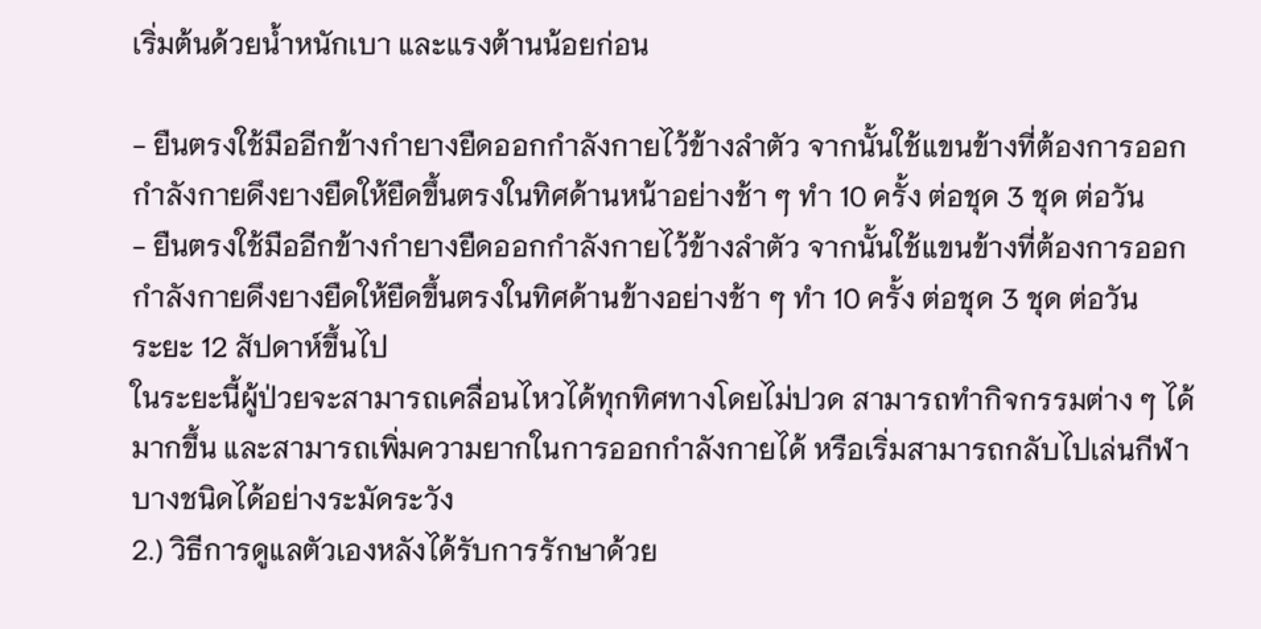เริ่มต้นด้วยน้ำหนักเบา และแรงต้านน้อยก่อน

- ยืนตรงใช้มืออีกข้างกำยางยืดออกกำลังกายไว้ข้างลำตัว จากนั้นใช้แขนข้างที่ต้องการออกกำลังกายดึงยางยืดให้ยืดขึ้นตรงในทิศด้านหน้าอย่างช้า ๆ ทำ 10 ครั้ง ต่อชุด 3 ชุด ต่อวัน
- ยืนตรงใช้มืออีกข้างกำยางยืดออกกำลังกายไว้ข้างลำตัว จากนั้นใช้แขนข้างที่ต้องการออกกำลังกายดึงยางยืดให้ยืดขึ้นตรงในทิศด้านข้างอย่างช้า ๆ ทำ 10 ครั้ง ต่อชุด 3 ชุด ต่อวัน
ระยะ 12 สัปดาห์ขึ้นไป
ในระยะนี้ผู้ป่วยจะสามารถเคลื่อนไหวได้ทุกทิศทางโดยไม่ปวด สามารถทำกิจกรรมต่าง ๆ ได้มากขึ้น และสามารถเพิ่มความยากในการออกกำลังกายได้ หรือเริ่มสามารถกลับไปเล่นกีฬาบางชนิดได้อย่างระมัดระวัง
2.) วิธีการดูแลตัวเองหลังได้รับการรักษาด้วย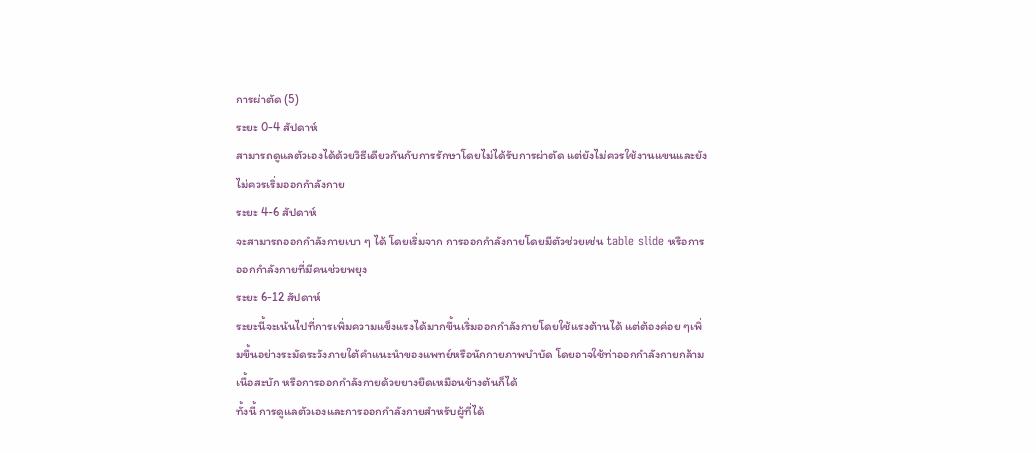การผ่าตัด (5)
ระยะ 0-4 สัปดาห์
สามารถดูแลตัวเองได้ด้วยวิธีเดียวกันกับการรักษาโดยไม่ได้รับการผ่าตัด แต่ยังไม่ควรใช้งานแขนและยังไม่ควรเริ่มออกกำลังกาย
ระยะ 4-6 สัปดาห์
จะสามารถออกกำลังกายเบา ๆ ได้ โดยเริ่มจาก การออกกำลังกายโดยมีตัวช่วยเช่น table slide หรือการออกกำลังกายที่มีคนช่วยพยุง
ระยะ 6-12 สัปดาห์
ระยะนี้จะเน้นไปที่การเพิ่มความแข็งแรงได้มากขึ้นเริ่มออกกำลังกายโดยใช้แรงต้านได้ แต่ต้องค่อย ๆเพิ่มขึ้นอย่างระมัดระวังภายใต้คำแนะนำของแพทย์หรือนักกายภาพบำบัด โดยอาจใช้ท่าออกกำลังกายกล้ามเนื้อสะบัก หรือการออกกำลังกายด้วยยางยืดเหมือนข้างต้นก็ได้
ทั้งนี้ การดูแลตัวเองและการออกกำลังกายสำหรับผู้ที่ได้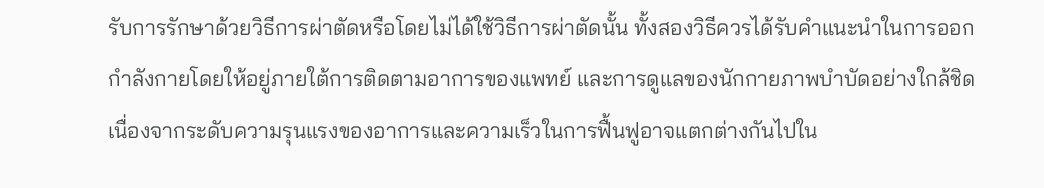รับการรักษาด้วยวิธีการผ่าตัดหรือโดยไม่ได้ใช้วิธีการผ่าตัดนั้น ทั้งสองวิธีควรได้รับคำแนะนำในการออกกำลังกายโดยให้อยู่ภายใต้การติดตามอาการของแพทย์ และการดูแลของนักกายภาพบำบัดอย่างใกล้ชิด เนื่องจากระดับความรุนแรงของอาการและความเร็วในการฟื้นฟูอาจแตกต่างกันไปใน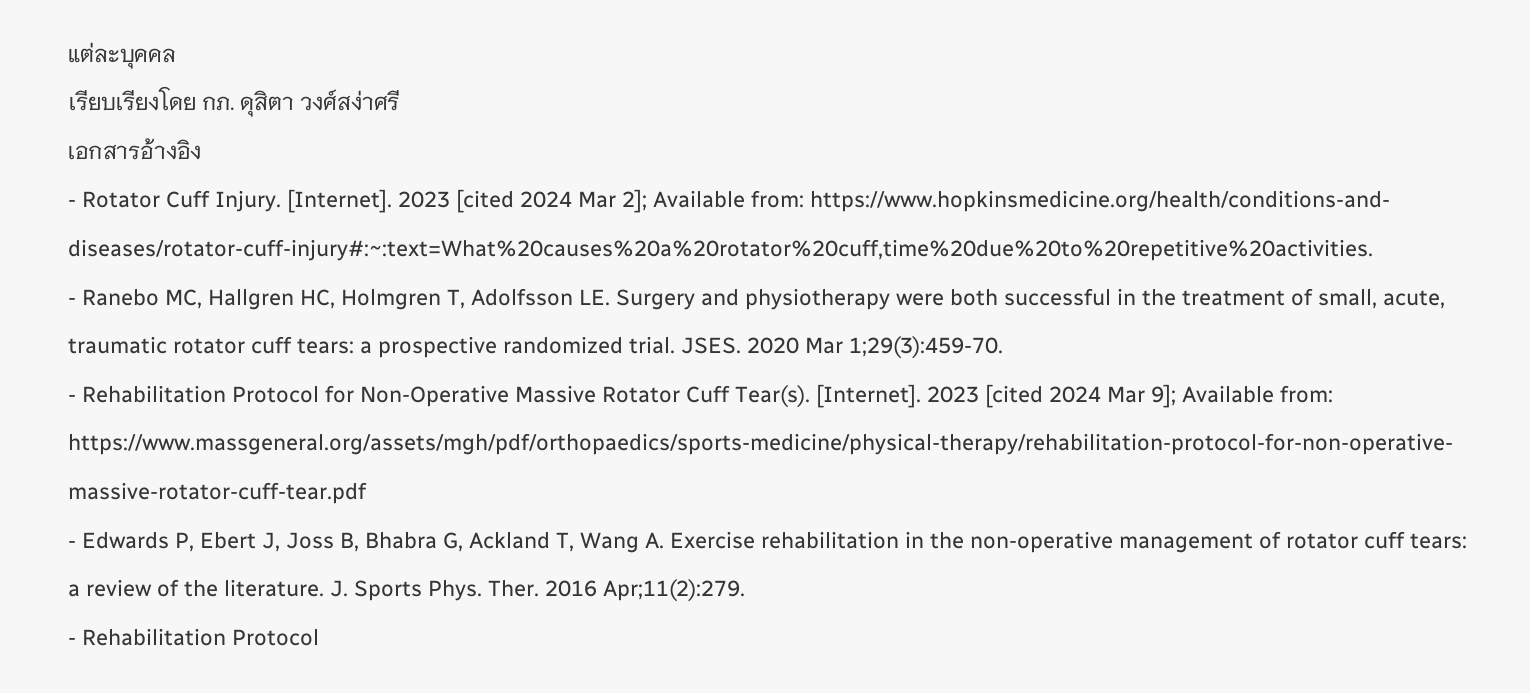แต่ละบุคคล
เรียบเรียงโดย กภ. ดุสิตา วงศ์สง่าศรี
เอกสารอ้างอิง
- Rotator Cuff Injury. [Internet]. 2023 [cited 2024 Mar 2]; Available from: https://www.hopkinsmedicine.org/health/conditions-and-diseases/rotator-cuff-injury#:~:text=What%20causes%20a%20rotator%20cuff,time%20due%20to%20repetitive%20activities.
- Ranebo MC, Hallgren HC, Holmgren T, Adolfsson LE. Surgery and physiotherapy were both successful in the treatment of small, acute, traumatic rotator cuff tears: a prospective randomized trial. JSES. 2020 Mar 1;29(3):459-70.
- Rehabilitation Protocol for Non-Operative Massive Rotator Cuff Tear(s). [Internet]. 2023 [cited 2024 Mar 9]; Available from: https://www.massgeneral.org/assets/mgh/pdf/orthopaedics/sports-medicine/physical-therapy/rehabilitation-protocol-for-non-operative-massive-rotator-cuff-tear.pdf
- Edwards P, Ebert J, Joss B, Bhabra G, Ackland T, Wang A. Exercise rehabilitation in the non-operative management of rotator cuff tears: a review of the literature. J. Sports Phys. Ther. 2016 Apr;11(2):279.
- Rehabilitation Protocol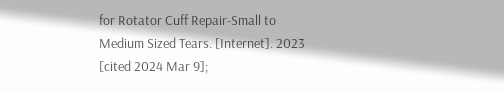for Rotator Cuff Repair-Small to Medium Sized Tears. [Internet]. 2023 [cited 2024 Mar 9];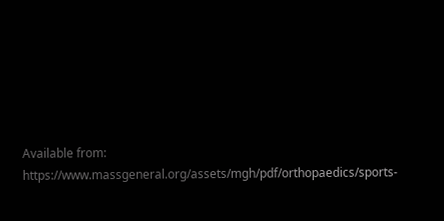Available from: https://www.massgeneral.org/assets/mgh/pdf/orthopaedics/sports-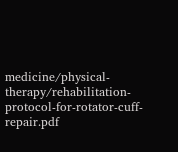medicine/physical-therapy/rehabilitation-protocol-for-rotator-cuff-repair.pdf